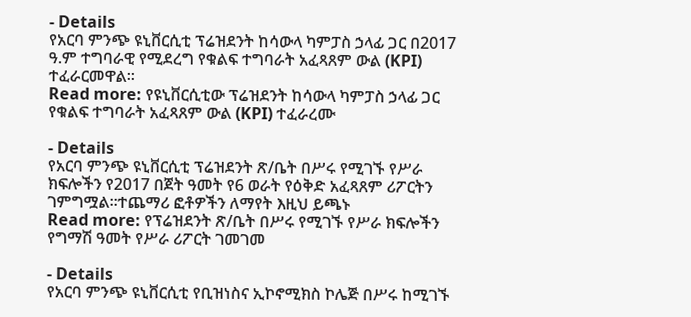- Details
የአርባ ምንጭ ዩኒቨርሲቲ ፕሬዝደንት ከሳውላ ካምፓስ ኃላፊ ጋር በ2017 ዓ.ም ተግባራዊ የሚደረግ የቁልፍ ተግባራት አፈጻጸም ውል (KPI) ተፈራርመዋል፡፡
Read more: የዩኒቨርሲቲው ፕሬዝደንት ከሳውላ ካምፓስ ኃላፊ ጋር የቁልፍ ተግባራት አፈጻጸም ውል (KPI) ተፈራረሙ

- Details
የአርባ ምንጭ ዩኒቨርሲቲ ፕሬዝደንት ጽ/ቤት በሥሩ የሚገኙ የሥራ ክፍሎችን የ2017 በጀት ዓመት የ6 ወራት የዕቅድ አፈጻጸም ሪፖርትን ገምግሟል፡፡ተጨማሪ ፎቶዎችን ለማየት እዚህ ይጫኑ
Read more: የፕሬዝደንት ጽ/ቤት በሥሩ የሚገኙ የሥራ ክፍሎችን የግማሽ ዓመት የሥራ ሪፖርት ገመገመ

- Details
የአርባ ምንጭ ዩኒቨርሲቲ የቢዝነስና ኢኮኖሚክስ ኮሌጅ በሥሩ ከሚገኙ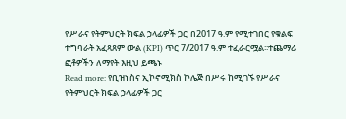የሥራና የትምህርት ክፍል ኃላፊዎች ጋር በ2017 ዓ.ም የሚተገበር የቁልፍ ተግባራት አፈጻጸም ውል (KPI) ጥር 7/2017 ዓ.ም ተፈራርሟል፡፡ተጨማሪ ፎቶዎችን ለማየት እዚህ ይጫኑ
Read more: የቢዝነስና ኢኮኖሚክስ ኮሌጅ በሥሩ ከሚገኙ የሥራና የትምህርት ክፍል ኃላፊዎች ጋር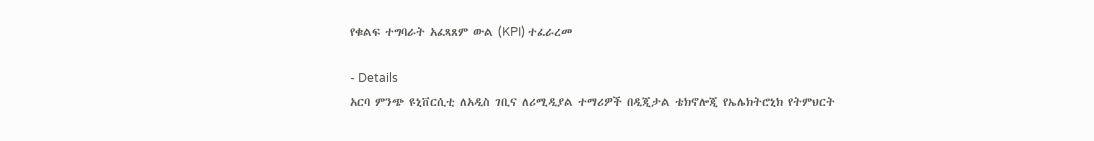የቁልፍ ተግባራት አፈጻጸም ውል (KPI) ተፈራረመ

- Details
አርባ ምንጭ ዩኒቨርሲቲ ለአዲስ ገቢና ለሪሚዲያል ተማሪዎች በዲጂታል ቴክኖሎጂ የኤሌክትሮኒክ የትምህርት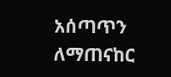አሰጣጥን ለማጠናከር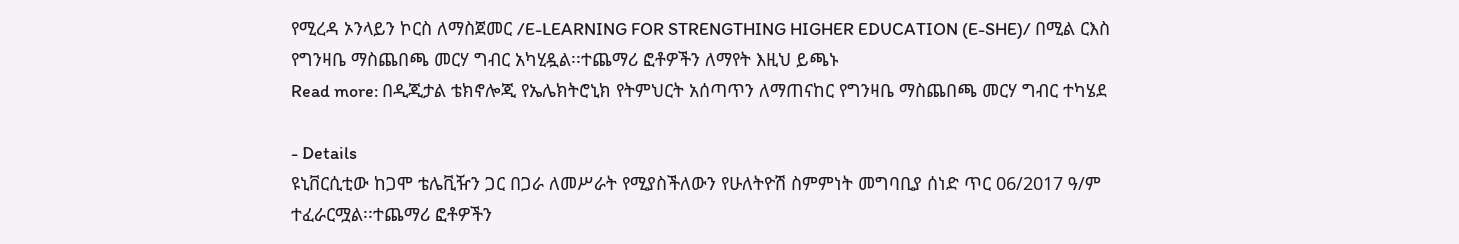የሚረዳ ኦንላይን ኮርስ ለማስጀመር /E-LEARNING FOR STRENGTHING HIGHER EDUCATION (E-SHE)/ በሚል ርእስ የግንዛቤ ማስጨበጫ መርሃ ግብር አካሂዷል፡፡ተጨማሪ ፎቶዎችን ለማየት እዚህ ይጫኑ
Read more: በዲጂታል ቴክኖሎጂ የኤሌክትሮኒክ የትምህርት አሰጣጥን ለማጠናከር የግንዛቤ ማስጨበጫ መርሃ ግብር ተካሄደ

- Details
ዩኒቨርሲቲው ከጋሞ ቴሌቪዥን ጋር በጋራ ለመሥራት የሚያስችለውን የሁለትዮሽ ስምምነት መግባቢያ ሰነድ ጥር 06/2017 ዓ/ም ተፈራርሟል፡፡ተጨማሪ ፎቶዎችን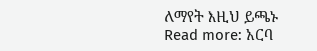ለማየት እዚህ ይጫኑ
Read more: አርባ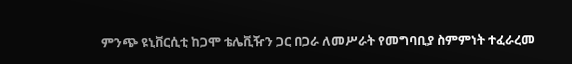ምንጭ ዩኒቨርሲቲ ከጋሞ ቴሌቪዥን ጋር በጋራ ለመሥራት የመግባቢያ ስምምነት ተፈራረመ